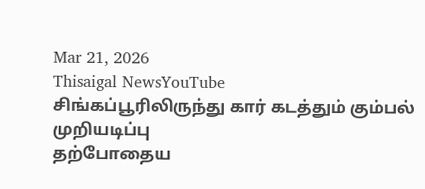Mar 21, 2026
Thisaigal NewsYouTube
சிங்கப்பூரிலிருந்து கார் கடத்தும் கும்பல் முறியடிப்பு
தற்போதைய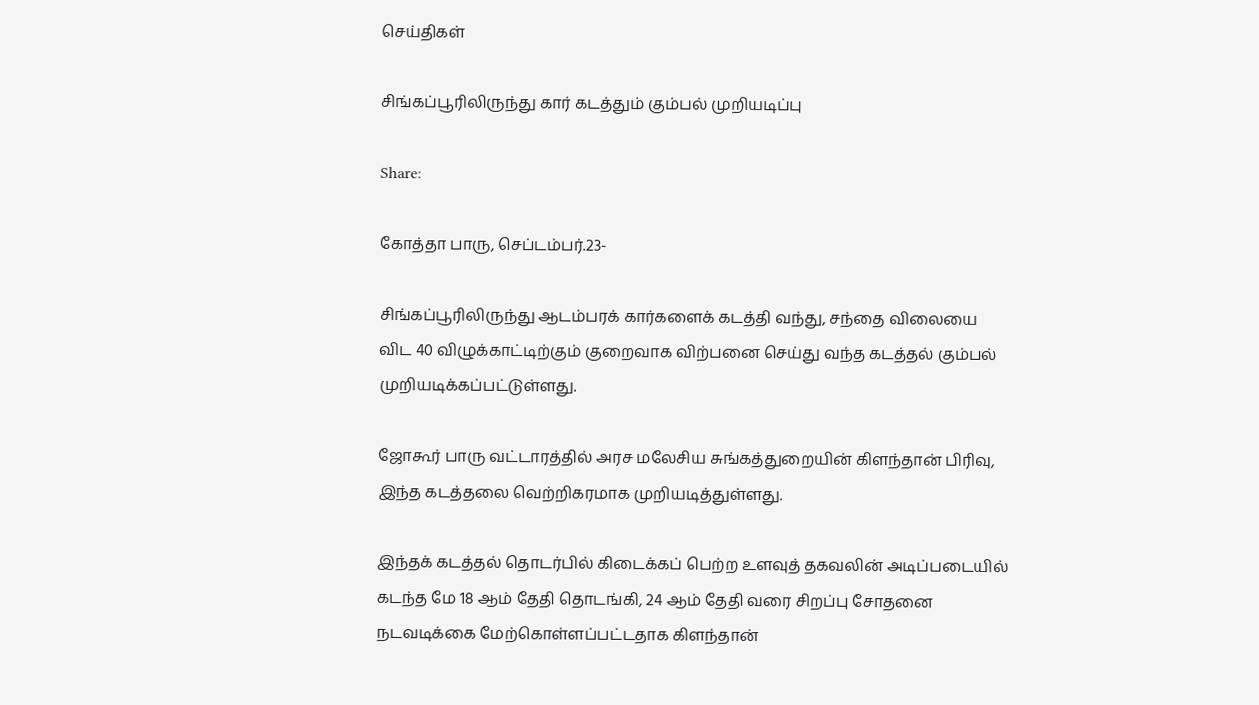செய்திகள்

சிங்கப்பூரிலிருந்து கார் கடத்தும் கும்பல் முறியடிப்பு

Share:

கோத்தா பாரு, செப்டம்பர்.23-

சிங்கப்பூரிலிருந்து ஆடம்பரக் கார்களைக் கடத்தி வந்து, சந்தை விலையை விட 40 விழுக்காட்டிற்கும் குறைவாக விற்பனை செய்து வந்த கடத்தல் கும்பல் முறியடிக்கப்பட்டுள்ளது.

ஜோகூர் பாரு வட்டாரத்தில் அரச மலேசிய சுங்கத்துறையின் கிளந்தான் பிரிவு, இந்த கடத்தலை வெற்றிகரமாக முறியடித்துள்ளது.

இந்தக் கடத்தல் தொடர்பில் கிடைக்கப் பெற்ற உளவுத் தகவலின் அடிப்படையில் கடந்த மே 18 ஆம் தேதி தொடங்கி, 24 ஆம் தேதி வரை சிறப்பு சோதனை நடவடிக்கை மேற்கொள்ளப்பட்டதாக கிளந்தான்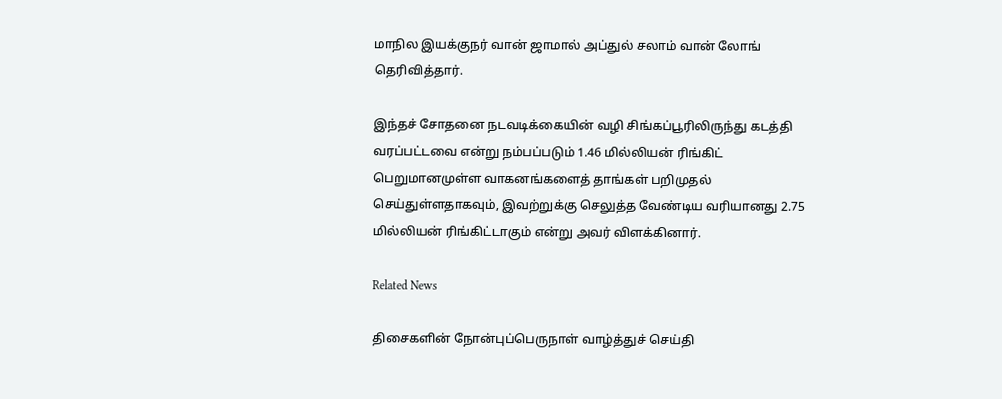மாநில இயக்குநர் வான் ஜாமால் அப்துல் சலாம் வான் லோங் தெரிவித்தார்.

இந்தச் சோதனை நடவடிக்கையின் வழி சிங்கப்பூரிலிருந்து கடத்தி வரப்பட்டவை என்று நம்பப்படும் 1.46 மில்லியன் ரிங்கிட் பெறுமானமுள்ள வாகனங்களைத் தாங்கள் பறிமுதல் செய்துள்ளதாகவும், இவற்றுக்கு செலுத்த வேண்டிய வரியானது 2.75 மில்லியன் ரிங்கிட்டாகும் என்று அவர் விளக்கினார்.

Related News

திசைகளின் நோன்புப்பெருநாள் வாழ்த்துச் செய்தி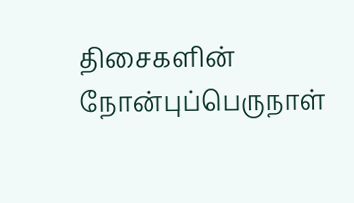திசைகளின் நோன்புப்பெருநாள்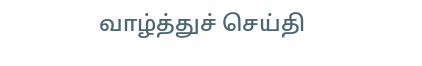வாழ்த்துச் செய்தி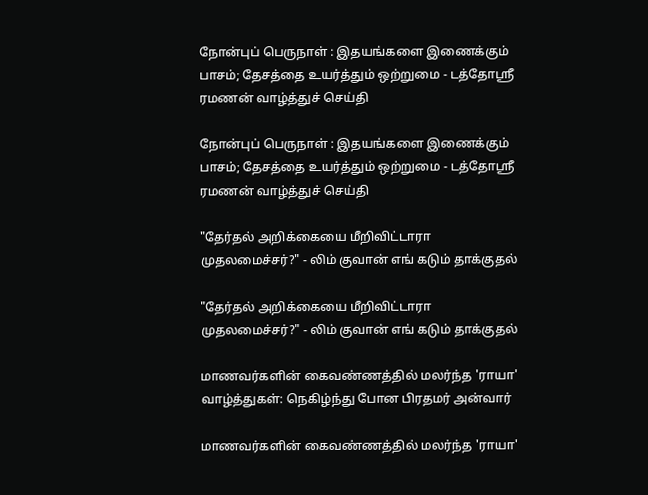நோன்புப் பெருநாள் : இதயங்களை இணைக்கும் பாசம்; தேசத்தை உயர்த்தும் ஒற்றுமை - டத்தோஶ்ரீ ரமணன் வாழ்த்துச் செய்தி

நோன்புப் பெருநாள் : இதயங்களை இணைக்கும் பாசம்; தேசத்தை உயர்த்தும் ஒற்றுமை - டத்தோஶ்ரீ ரமணன் வாழ்த்துச் செய்தி

"தேர்தல் அறிக்கையை மீறிவிட்டாரா முதலமைச்சர்?" - லிம் குவான் எங் கடும் தாக்குதல்

"தேர்தல் அறிக்கையை மீறிவிட்டாரா முதலமைச்சர்?" - லிம் குவான் எங் கடும் தாக்குதல்

மாணவர்களின் கைவண்ணத்தில் மலர்ந்த 'ராயா' வாழ்த்துகள்: நெகிழ்ந்து போன பிரதமர் அன்வார்

மாணவர்களின் கைவண்ணத்தில் மலர்ந்த 'ராயா'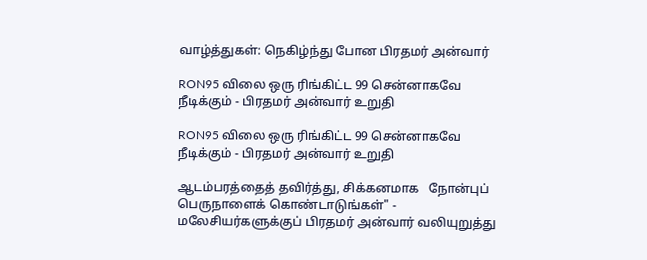வாழ்த்துகள்: நெகிழ்ந்து போன பிரதமர் அன்வார்

RON95 விலை ஒரு ரிங்கிட்ட 99 சென்னாகவே நீடிக்கும் - பிரதமர் அன்வார் உறுதி

RON95 விலை ஒரு ரிங்கிட்ட 99 சென்னாகவே நீடிக்கும் - பிரதமர் அன்வார் உறுதி

ஆடம்பரத்தைத் தவிர்த்து, சிக்கனமாக   நோன்புப் பெருநாளைக் கொண்டாடுங்கள்" - மலேசியர்களுக்குப் பிரதமர் அன்வார் வலியுறுத்து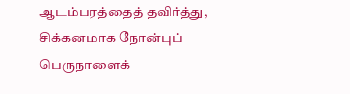ஆடம்பரத்தைத் தவிர்த்து, சிக்கனமாக நோன்புப் பெருநாளைக்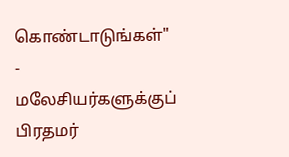கொண்டாடுங்கள்" - மலேசியர்களுக்குப் பிரதமர்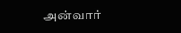அன்வார்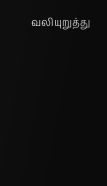வலியுறுத்து